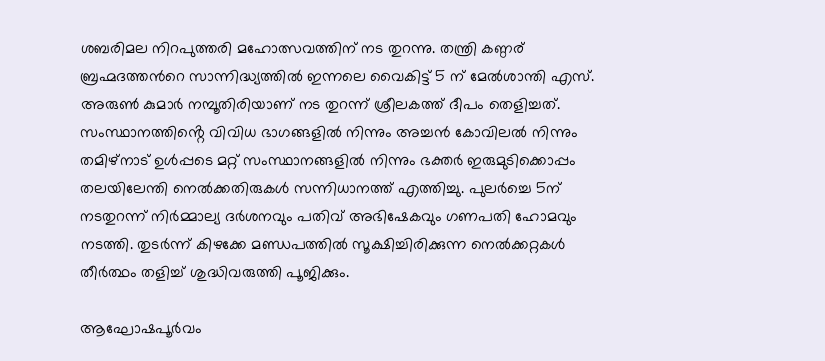ശബരിമല നിറപുത്തരി മഹോത്സവത്തിന് നട തുറന്നു. തന്ത്രി കണ്ഠര്
ബ്രഹ്മദത്തന്‍റെ സാന്നിദ്ധ്യത്തിൽ ഇന്നലെ വൈകിട്ട് 5 ന് മേൽശാന്തി എസ്. അരുൺ കുമാർ നമ്പൂതിരിയാണ് നട തുറന്ന് ശ്രീലകത്ത് ദീപം തെളിച്ചത്. സംസ്ഥാനത്തിൻ്റെ വിവിധ ഭാഗങ്ങളിൽ നിന്നും അച്ചൻ കോവിലൽ നിന്നും തമിഴ്‌നാട് ഉൾപ്പടെ മറ്റ് സംസ്ഥാനങ്ങളിൽ നിന്നും ഭക്തർ ഇരുമുടിക്കൊപ്പം തലയിലേന്തി നെൽക്കതിരുകൾ സന്നിധാനത്ത് എത്തിച്ചു. പുലർച്ചെ 5ന് നടതുറന്ന് നിർമ്മാല്യ ദർശനവും പതിവ് അഭിഷേകവും ഗണപതി ഹോമവും നടത്തി. തുടർന്ന് കിഴക്കേ മണ്ഡപത്തിൽ സൂക്ഷിച്ചിരിക്കുന്ന നെൽക്കറ്റകൾ തീർത്ഥം തളിച്ച് ശുദ്ധിവരുത്തി പൂജിക്കും.

ആഘോഷപൂർവം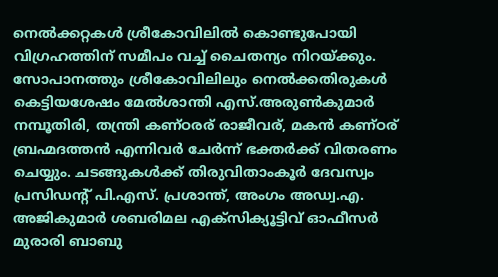നെൽക്കറ്റകൾ ശ്രീകോവിലിൽ കൊണ്ടുപോയി വിഗ്രഹത്തിന് സമീപം വച്ച് ചൈതന്യം നിറയ്ക്കും. സോപാനത്തും ശ്രീകോവിലിലും നെൽക്കതിരുകൾ കെട്ടിയശേഷം മേൽശാന്തി എസ്.അരുൺകുമാർ നമ്പൂതിരി, തന്ത്രി കണ്ഠരര് രാജീവര്, മകൻ കണ്ഠര് ബ്രഹ്മദത്തൻ എന്നിവർ ചേർന്ന് ഭക്തർക്ക് വിതരണം ചെയ്യും. ചടങ്ങുകൾക്ക് തിരുവിതാംകൂർ ദേവസ്വം പ്രസിഡന്‍റ് പി.എസ്. പ്രശാന്ത്, അംഗം അഡ്വ.എ. അജികുമാർ ശബരിമല എക്സിക്യൂട്ടിവ് ഓഫീസർ മുരാരി ബാബു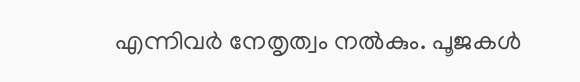എന്നിവർ നേതൃത്വം നൽകും. പൂജകൾ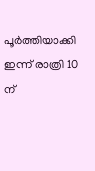പൂർത്തിയാക്കി ഇന്ന് രാത്രി 10 ന്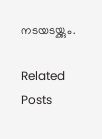നടയടയ്ക്കും.

Related Posts